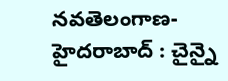నవతెలంగాణ-హైదరాబాద్ : చైన్నై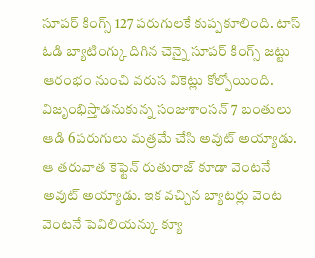సూపర్ కింగ్స్ 127 పరుగులకే కుప్పకూలింది. టాస్ ఓడి బ్యాటింగ్కు దిగిన చెన్నై సూపర్ కింగ్స్ జట్టు ఆరంభం నుంచి వరుస వికెట్లు కోల్పోయింది. విజృంభిస్తాడనుకున్న సంజుశాంసన్ 7 బంతులు ఆడి 6పరుగులు మత్రమే చేసి అవుట్ అయ్యాడు. ఆ తరువాత కెఫ్టెన్ రుతురాజ్ కూడా వెంటనే అవుట్ అయ్యాడు. ఇక వచ్చిన బ్యాటర్లు వెంట వెంటనే పెవిలియన్కు క్యూ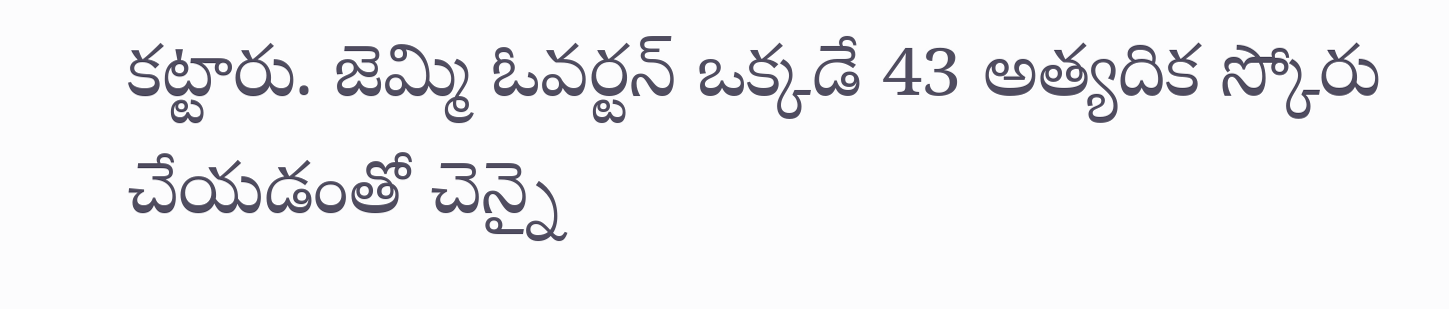కట్టారు. జెమ్మి ఓవర్టన్ ఒక్కడే 43 అత్యదిక స్కోరు చేయడంతో చెన్నై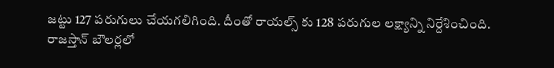జట్టు 127 పరుగులు చేయగలిగింది. దీంతో రాయల్స్ కు 128 పరుగుల లక్ష్యాన్ని నిర్దేశించింది.
రాజస్తాన్ బౌలర్లలో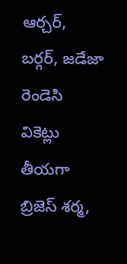ఆర్చర్, బర్గర్, జడేజా రెండెసి వికెట్లు తీయగా బ్రిజెస్ శర్మ,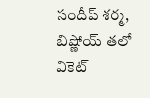సందీప్ శర్మ, బిష్ణోయ్ తలో వికెట్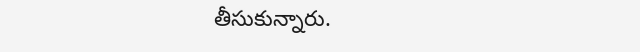తీసుకున్నారు.